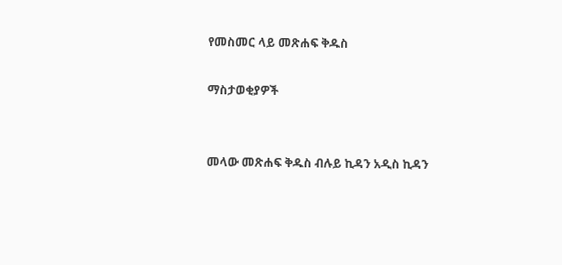የመስመር ላይ መጽሐፍ ቅዱስ

ማስታወቂያዎች


መላው መጽሐፍ ቅዱስ ብሉይ ኪዳን አዲስ ኪዳን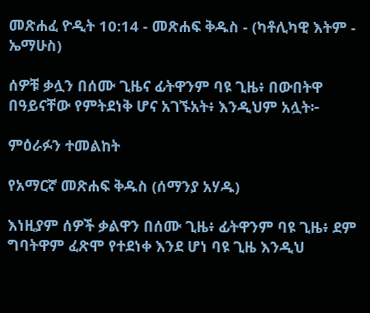መጽሐፈ ዮዲት 10:14 - መጽሐፍ ቅዱስ - (ካቶሊካዊ እትም - ኤማሁስ)

ሰዎቹ ቃሏን በሰሙ ጊዜና ፊትዋንም ባዩ ጊዜ፥ በውበትዋ በዓይናቸው የምትደነቅ ሆና አገኙአት፥ እንዲህም አሏት፦

ምዕራፉን ተመልከት

የአማርኛ መጽሐፍ ቅዱስ (ሰማንያ አሃዱ)

እነዚያም ሰዎች ቃልዋን በሰሙ ጊዜ፥ ፊትዋንም ባዩ ጊዜ፥ ደም ግባትዋም ፈጽሞ የተደነቀ እንደ ሆነ ባዩ ጊዜ እንዲህ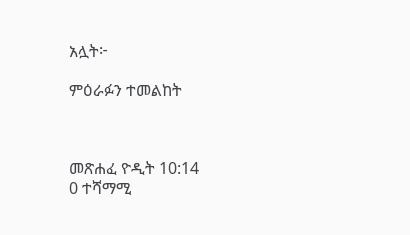አሏት፦

ምዕራፉን ተመልከት



መጽሐፈ ዮዲት 10:14
0 ተሻማሚ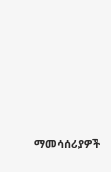ማመሳሰሪያዎች